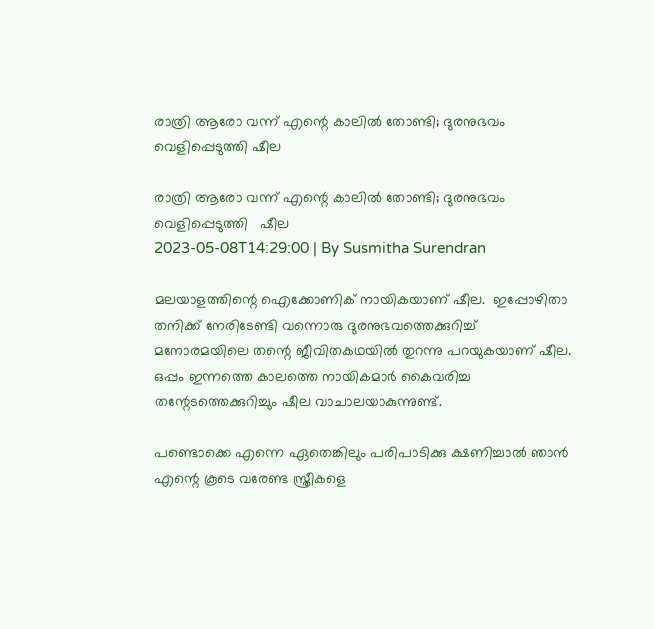രാത്രി ആരോ വന്ന് എന്റെ കാലില്‍ തോണ്ടി; ദുരനുഭവം വെളിപ്പെടുത്തി ഷീല

രാത്രി ആരോ വന്ന് എന്റെ കാലില്‍ തോണ്ടി; ദുരനുഭവം വെളിപ്പെടുത്തി   ഷീല
2023-05-08T14:29:00 | By Susmitha Surendran

മലയാളത്തിന്റെ ഐക്കോണിക് നായികയാണ് ഷീല.  ഇപ്പോഴിതാ തനിക്ക് നേരിടേണ്ടി വന്നൊരു ദുരനുഭവത്തെക്കുറിച്ച് മനോരമയിലെ തന്റെ ജീവിതകഥയില്‍ തുറന്നു പറയുകയാണ് ഷീല. ഒപ്പം ഇന്നത്തെ കാലത്തെ നായികമാര്‍ കൈവരിച്ച തന്റേടത്തെക്കുറിച്ചും ഷീല വാചാലയാകുന്നുണ്ട്.

പണ്ടൊക്കെ എന്നെ ഏതെങ്കിലും പരിപാടിക്കു ക്ഷണിച്ചാല്‍ ഞാന്‍ എന്റെ കൂടെ വരേണ്ട സ്ത്രീകളെ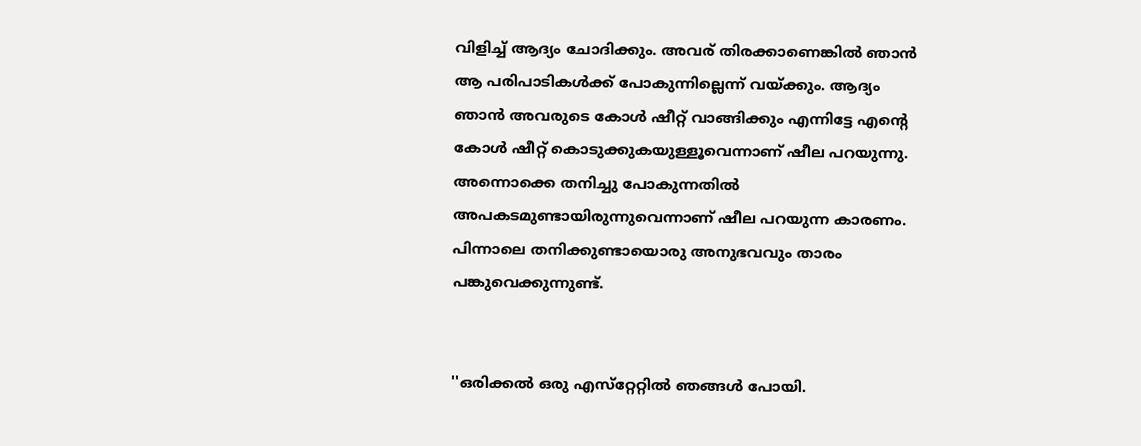വിളിച്ച് ആദ്യം ചോദിക്കും. അവര് തിരക്കാണെങ്കില്‍ ഞാന്‍ ആ പരിപാടികള്‍ക്ക് പോകുന്നില്ലെന്ന് വയ്ക്കും. ആദ്യം ഞാന്‍ അവരുടെ കോള്‍ ഷീറ്റ് വാങ്ങിക്കും എന്നിട്ടേ എന്റെ കോള്‍ ഷീറ്റ് കൊടുക്കുകയുള്ളൂവെന്നാണ് ഷീല പറയുന്നു. അന്നൊക്കെ തനിച്ചു പോകുന്നതില്‍ അപകടമുണ്ടായിരുന്നുവെന്നാണ് ഷീല പറയുന്ന കാരണം. പിന്നാലെ തനിക്കുണ്ടായൊരു അനുഭവവും താരം പങ്കുവെക്കുന്നുണ്ട്.


''ഒരിക്കല്‍ ഒരു എസ്‌റ്റേറ്റില്‍ ഞങ്ങള്‍ പോയി.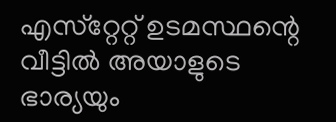എസ്‌റ്റേറ്റ് ഉടമസ്ഥന്റെ വീട്ടില്‍ അയാളുടെ ഭാര്യയും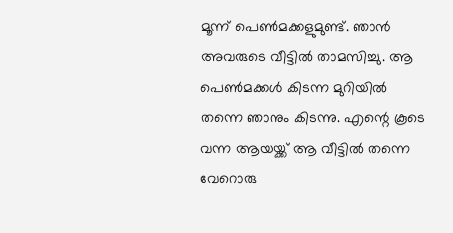മൂന്ന് പെണ്‍മക്കളുമുണ്ട്. ഞാന്‍ അവരുടെ വീട്ടില്‍ താമസിച്ചു. ആ പെണ്‍മക്കള്‍ കിടന്ന മുറിയില്‍ തന്നെ ഞാനും കിടന്നു. എന്റെ കൂടെ വന്ന ആയയ്ക്ക് ആ വീട്ടില്‍ തന്നെ വേറൊരു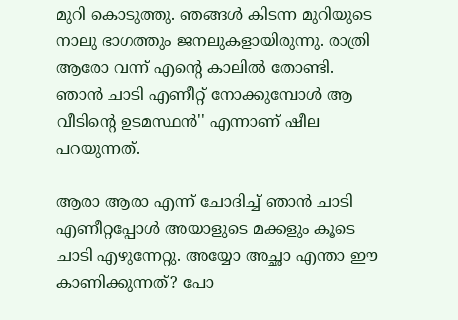മുറി കൊടുത്തു. ഞങ്ങള്‍ കിടന്ന മുറിയുടെ നാലു ഭാഗത്തും ജനലുകളായിരുന്നു. രാത്രി ആരോ വന്ന് എന്റെ കാലില്‍ തോണ്ടി. ഞാന്‍ ചാടി എണീറ്റ് നോക്കുമ്പോള്‍ ആ വീടിന്റെ ഉടമസ്ഥന്‍'' എന്നാണ് ഷീല പറയുന്നത്.

ആരാ ആരാ എന്ന് ചോദിച്ച് ഞാന്‍ ചാടി എണീറ്റപ്പോള്‍ അയാളുടെ മക്കളും കൂടെ ചാടി എഴുന്നേറ്റു. അയ്യോ അച്ഛാ എന്താ ഈ കാണിക്കുന്നത്? പോ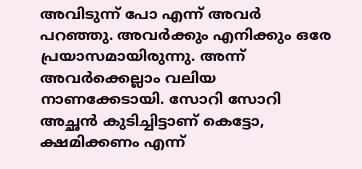അവിടുന്ന് പോ എന്ന് അവര്‍ പറഞ്ഞു. അവര്‍ക്കും എനിക്കും ഒരേ പ്രയാസമായിരുന്നു. അന്ന് അവര്‍ക്കെല്ലാം വലിയ നാണക്കേടായി. സോറി സോറി അച്ഛന്‍ കുടിച്ചിട്ടാണ് കെട്ടോ, ക്ഷമിക്കണം എന്ന്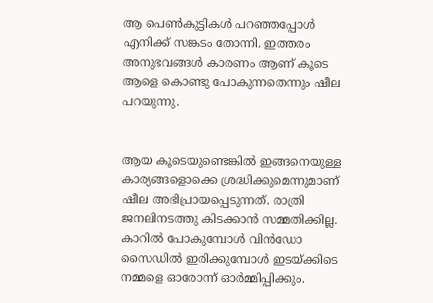ആ പെണ്‍കുട്ടികള്‍ പറഞ്ഞപ്പോള്‍ എനിക്ക് സങ്കടം തോന്നി. ഇത്തരം അനുഭവങ്ങള്‍ കാരണം ആണ് കൂടെ ആളെ കൊണ്ടു പോകുന്നതെന്നും ഷീല പറയുന്നു.


ആയ കൂടെയുണ്ടെങ്കില്‍ ഇങ്ങനെയുള്ള കാര്യങ്ങളൊക്കെ ശ്രദ്ധിക്കുമെന്നുമാണ് ഷീല അഭിപ്രായപ്പെടുന്നത്. രാത്രി ജനലിനടത്തു കിടക്കാന്‍ സമ്മതിക്കില്ല. കാറില്‍ പോകുമ്പോള്‍ വിന്‍ഡോ സൈഡില്‍ ഇരിക്കുമ്പോള്‍ ഇടയ്ക്കിടെ നമ്മളെ ഓരോന്ന് ഓര്‍മ്മിപ്പിക്കും.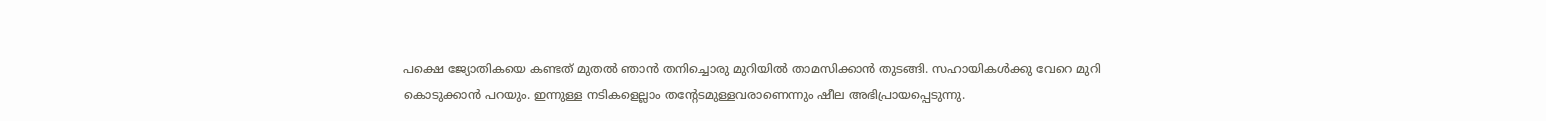പക്ഷെ ജ്യോതികയെ കണ്ടത് മുതല്‍ ഞാന്‍ തനിച്ചൊരു മുറിയില്‍ താമസിക്കാന്‍ തുടങ്ങി. സഹായികള്‍ക്കു വേറെ മുറി കൊടുക്കാന്‍ പറയും. ഇന്നുള്ള നടികളെല്ലാം തന്റേടമുള്ളവരാണെന്നും ഷീല അഭിപ്രായപ്പെടുന്നു.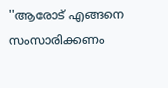''ആരോട് എങ്ങനെ സംസാരിക്കണം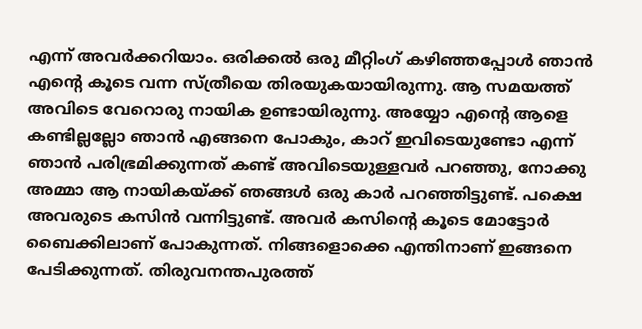എന്ന് അവര്‍ക്കറിയാം. ഒരിക്കല്‍ ഒരു മീറ്റിംഗ് കഴിഞ്ഞപ്പോള്‍ ഞാന്‍ എന്റെ കൂടെ വന്ന സ്ത്രീയെ തിരയുകയായിരുന്നു. ആ സമയത്ത് അവിടെ വേറൊരു നായിക ഉണ്ടായിരുന്നു. അയ്യോ എന്റെ ആളെ കണ്ടില്ലല്ലോ ഞാന്‍ എങ്ങനെ പോകും, കാറ് ഇവിടെയുണ്ടോ എന്ന് ഞാന്‍ പരിഭ്രമിക്കുന്നത് കണ്ട് അവിടെയുള്ളവര്‍ പറഞ്ഞു, നോക്കു അമ്മാ ആ നായികയ്ക്ക് ഞങ്ങള്‍ ഒരു കാര്‍ പറഞ്ഞിട്ടുണ്ട്. പക്ഷെ അവരുടെ കസിന്‍ വന്നിട്ടുണ്ട്. അവര്‍ കസിന്റെ കൂടെ മോട്ടോര്‍ ബൈക്കിലാണ് പോകുന്നത്. നിങ്ങളൊക്കെ എന്തിനാണ് ഇങ്ങനെ പേടിക്കുന്നത്. തിരുവനന്തപുരത്ത്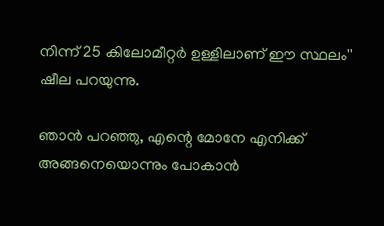നിന്ന് 25 കിലോമീറ്റര്‍ ഉള്ളിലാണ് ഈ സ്ഥലം'' ഷീല പറയുന്നു.

ഞാന്‍ പറഞ്ഞു, എന്റെ മോനേ എനിക്ക് അങ്ങനെയൊന്നും പോകാന്‍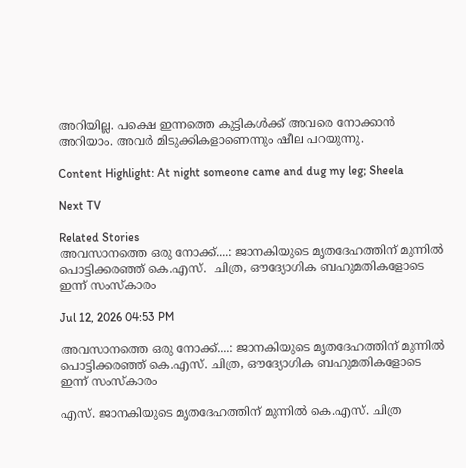അറിയില്ല. പക്ഷെ ഇന്നത്തെ കുട്ടികള്‍ക്ക് അവരെ നോക്കാന്‍ അറിയാം. അവര്‍ മിടുക്കികളാണെന്നും ഷീല പറയുന്നു.

Content Highlight: At night someone came and dug my leg; Sheela

Next TV

Related Stories
അവസാനത്തെ ഒരു നോക്ക്....: ജാനകിയുടെ മൃതദേഹത്തിന് മുന്നിൽ പൊട്ടിക്കരഞ്ഞ് കെ.എസ്.  ചിത്ര, ഔദ്യോഗിക ബഹുമതികളോടെ ഇന്ന് സംസ്കാരം

Jul 12, 2026 04:53 PM

അവസാനത്തെ ഒരു നോക്ക്....: ജാനകിയുടെ മൃതദേഹത്തിന് മുന്നിൽ പൊട്ടിക്കരഞ്ഞ് കെ.എസ്. ചിത്ര, ഔദ്യോഗിക ബഹുമതികളോടെ ഇന്ന് സംസ്കാരം

എസ്. ജാനകിയുടെ മൃതദേഹത്തിന് മുന്നിൽ കെ.എസ്. ചിത്ര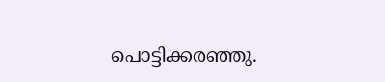പൊട്ടിക്കരഞ്ഞു.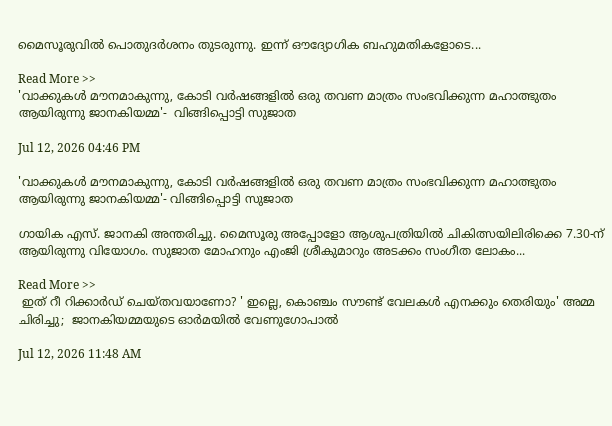മൈസൂരുവിൽ പൊതുദർശനം തുടരുന്നു. ഇന്ന് ഔദ്യോഗിക ബഹുമതികളോടെ...

Read More >>
'വാക്കുകൾ മൗനമാകുന്നു, കോടി വർഷങ്ങളിൽ ഒരു തവണ മാത്രം സംഭവിക്കുന്ന മഹാത്ഭുതം ആയിരുന്നു ജാനകിയമ്മ'-  വിങ്ങിപ്പൊട്ടി സുജാത

Jul 12, 2026 04:46 PM

'വാക്കുകൾ മൗനമാകുന്നു, കോടി വർഷങ്ങളിൽ ഒരു തവണ മാത്രം സംഭവിക്കുന്ന മഹാത്ഭുതം ആയിരുന്നു ജാനകിയമ്മ'- വിങ്ങിപ്പൊട്ടി സുജാത

ഗായിക എസ്. ജാനകി അന്തരിച്ചു. മൈസൂരു അപ്പോളോ ആശുപത്രിയിൽ ചികിത്സയിലിരിക്കെ 7.30-ന് ആയിരുന്നു വിയോഗം. സുജാത മോഹനും എംജി ശ്രീകുമാറും അടക്കം സംഗീത ലോകം...

Read More >>
 ഇത് റീ റിക്കാർഡ് ചെയ്തവയാണോ? ' ഇല്ലെ, കൊഞ്ചം സൗണ്ട് വേലകൾ എനക്കും തെരിയും' അമ്മ ചിരിച്ചു;  ജാനകിയമ്മയുടെ ഓർമയിൽ വേണുഗോപാൽ

Jul 12, 2026 11:48 AM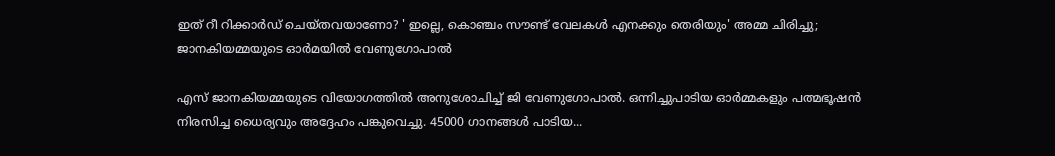ഇത് റീ റിക്കാർഡ് ചെയ്തവയാണോ? ' ഇല്ലെ, കൊഞ്ചം സൗണ്ട് വേലകൾ എനക്കും തെരിയും' അമ്മ ചിരിച്ചു; ജാനകിയമ്മയുടെ ഓർമയിൽ വേണുഗോപാൽ

എസ് ജാനകിയമ്മയുടെ വിയോഗത്തിൽ അനുശോചിച്ച് ജി വേണുഗോപാൽ. ഒന്നിച്ചുപാടിയ ഓർമ്മകളും പത്മഭൂഷൻ നിരസിച്ച ധൈര്യവും അദ്ദേഹം പങ്കുവെച്ചു. 45000 ഗാനങ്ങൾ പാടിയ...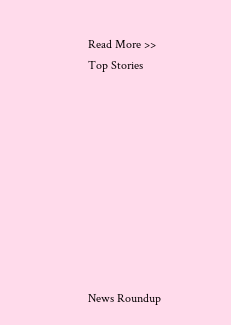Read More >>
Top Stories










News Roundup